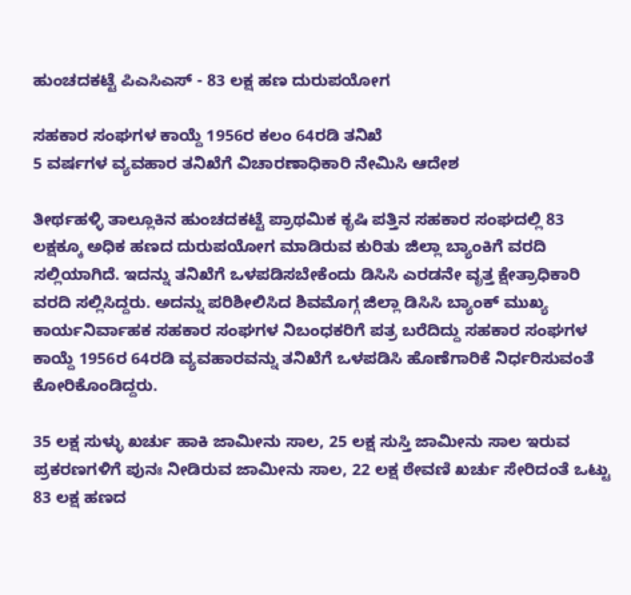ಹುಂಚದಕಟ್ಟೆ ‌ಪಿಎಸಿಎಸ್ - 83 ಲಕ್ಷ ಹಣ ದುರುಪಯೋಗ

ಸಹಕಾರ ಸಂಘಗಳ ಕಾಯ್ದೆ 1956ರ ಕಲಂ 64ರಡಿ ತನಿಖೆ
5 ವರ್ಷಗಳ ವ್ಯವಹಾರ ತನಿಖೆಗೆ ವಿಚಾರಣಾಧಿಕಾರಿ ನೇಮಿಸಿ ಆದೇಶ

ತೀರ್ಥಹಳ್ಳಿ ತಾಲ್ಲೂಕಿನ ಹುಂಚದಕಟ್ಟೆ ಪ್ರಾಥಮಿಕ ಕೃಷಿ ಪತ್ತಿನ ಸಹಕಾರ ಸಂಘದಲ್ಲಿ 83 ಲಕ್ಷಕ್ಕೂ‌ ಅಧಿಕ ಹಣದ ದುರುಪಯೋಗ ಮಾಡಿರುವ ಕುರಿತು ಜಿಲ್ಲಾ ಬ್ಯಾಂಕಿಗೆ ವರದಿ ಸಲ್ಲಿಯಾಗಿದೆ. ಇದನ್ನು ತನಿಖೆಗೆ ಒಳಪಡಿಸಬೇಕೆಂದು ಡಿಸಿಸಿ ಎರಡನೇ ವೃತ್ತ ಕ್ಷೇತ್ರಾಧಿಕಾರಿ ವರದಿ ಸಲ್ಲಿಸಿದ್ದರು. ಅದನ್ನು ಪರಿಶೀಲಿಸಿದ ಶಿವಮೊಗ್ಗ ಜಿಲ್ಲಾ ಡಿಸಿಸಿ ಬ್ಯಾಂಕ್ ಮುಖ್ಯ ಕಾರ್ಯನಿರ್ವಾಹಕ ಸಹಕಾರ ಸಂಘಗಳ ನಿಬಂಧಕರಿಗೆ ಪತ್ರ ಬರೆದಿದ್ದು ಸಹಕಾರ ಸಂಘಗಳ ಕಾಯ್ದೆ 1956ರ 64ರಡಿ ವ್ಯವಹಾರವನ್ನು ತನಿಖೆಗೆ ಒಳಪಡಿಸಿ ಹೊಣೆಗಾರಿಕೆ ನಿರ್ಧರಿಸುವಂತೆ ಕೋರಿಕೊಂಡಿದ್ದರು.

35 ಲಕ್ಷ ಸುಳ್ಳು ಖರ್ಚು ಹಾಕಿ ಜಾಮೀನು ಸಾಲ, 25 ಲಕ್ಷ ಸುಸ್ತಿ ಜಾಮೀನು ಸಾಲ ಇರುವ ಪ್ರಕರಣಗಳಿಗೆ ಪುನಃ ನೀಡಿರುವ ಜಾಮೀನು ಸಾಲ, 22 ಲಕ್ಷ ಠೇವಣಿ ಖರ್ಚು ಸೇರಿದಂತೆ ಒಟ್ಟು 83 ಲಕ್ಷ ಹಣದ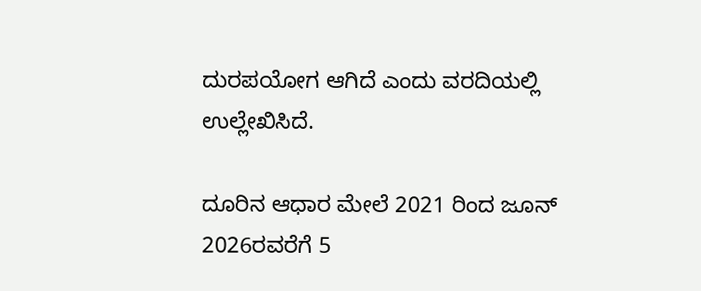ದುರಪಯೋಗ ಆಗಿದೆ ಎಂದು ವರದಿಯಲ್ಲಿ ಉಲ್ಲೇಖಿಸಿದೆ.

ದೂರಿನ ಆಧಾರ ಮೇಲೆ 2021 ರಿಂದ ಜೂನ್ 2026ರವರೆಗೆ 5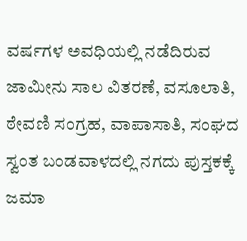ವರ್ಷಗಳ ಅವಧಿಯಲ್ಲಿ ನಡೆದಿರುವ ಜಾಮೀನು ಸಾಲ ವಿತರಣೆ, ವಸೂಲಾತಿ, ಠೇವಣಿ ಸಂಗ್ರಹ, ವಾಪಾಸಾತಿ, ಸಂಘದ ಸ್ವಂತ ಬಂಡವಾಳದಲ್ಲಿ ನಗದು ಪುಸ್ತಕಕ್ಕೆ ಜಮಾ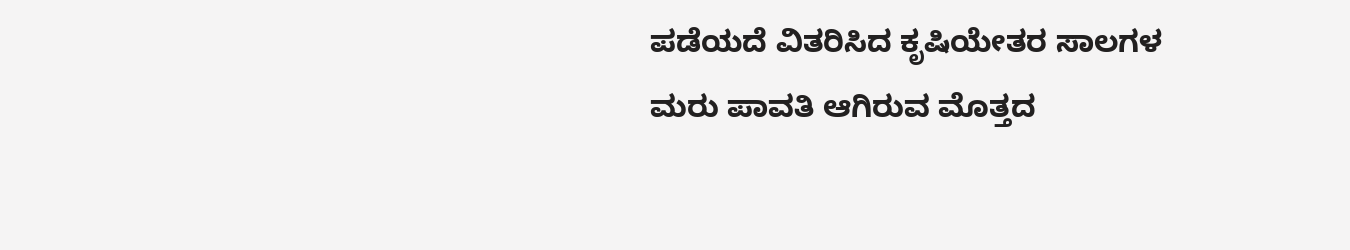ಪಡೆಯದೆ ವಿತರಿಸಿದ ಕೃಷಿಯೇತರ ಸಾಲಗಳ ಮರು ಪಾವತಿ ಆಗಿರುವ ಮೊತ್ತದ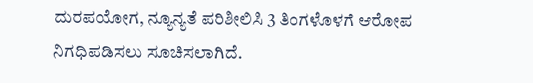ದುರಪಯೋಗ, ನ್ಯೂನ್ಯತೆ ಪರಿಶೀಲಿಸಿ 3 ತಿಂಗಳೊಳಗೆ ಆರೋಪ ನಿಗಧಿಪಡಿಸಲು ಸೂಚಿಸಲಾಗಿದೆ.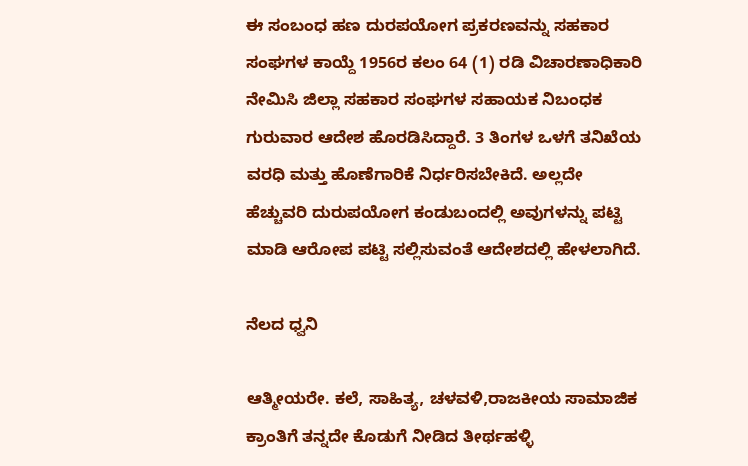ಈ ಸಂಬಂಧ ಹಣ ದುರಪಯೋಗ ಪ್ರಕರಣವನ್ನು ಸಹಕಾರ ಸಂಘಗಳ ಕಾಯ್ದೆ 1956ರ ಕಲಂ 64 (1) ರಡಿ ವಿಚಾರಣಾಧಿಕಾರಿ ನೇಮಿಸಿ ಜಿಲ್ಲಾ ಸಹಕಾರ ಸಂಘಗಳ ಸಹಾಯಕ ನಿಬಂಧಕ ಗುರುವಾರ ಆದೇಶ ಹೊರಡಿಸಿದ್ದಾರೆ. 3 ತಿಂಗಳ ಒಳಗೆ ತನಿಖೆಯ ವರಧಿ ಮತ್ತು ಹೊಣೆಗಾರಿಕೆ ನಿರ್ಧರಿಸಬೇಕಿದೆ. ಅಲ್ಲದೇ ಹೆಚ್ಚುವರಿ ದುರುಪಯೋಗ ಕಂಡುಬಂದಲ್ಲಿ ಅವುಗಳನ್ನು ಪಟ್ಟಿ ಮಾಡಿ ಆರೋಪ ಪಟ್ಟಿ ಸಲ್ಲಿಸುವಂತೆ ಆದೇಶದಲ್ಲಿ ಹೇಳಲಾಗಿದೆ.

ನೆಲದ ಧ್ವನಿ

ಆತ್ಮೀಯರೇ. ಕಲೆ, ಸಾಹಿತ್ಯ, ಚಳವಳಿ,ರಾಜಕೀಯ ಸಾಮಾಜಿಕ ಕ್ರಾಂತಿಗೆ ತನ್ನದೇ ಕೊಡುಗೆ ನೀಡಿದ ತೀರ್ಥಹಳ್ಳಿ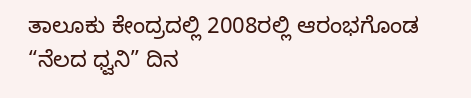ತಾಲೂಕು ಕೇಂದ್ರದಲ್ಲಿ 2008ರಲ್ಲಿ ಆರಂಭಗೊಂಡ “ನೆಲದ ಧ್ವನಿ” ದಿನ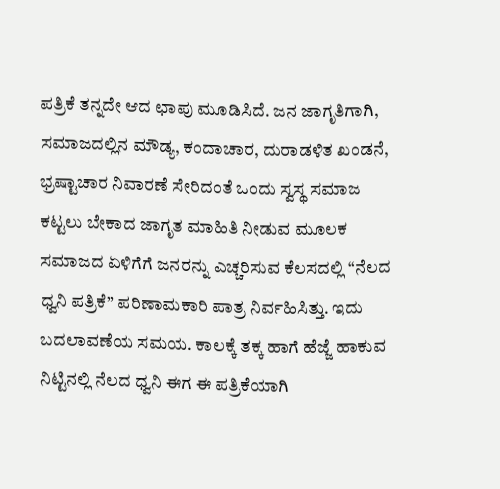ಪತ್ರಿಕೆ ತನ್ನದೇ ಆದ ಛಾಪು ಮೂಡಿಸಿದೆ. ಜನ ಜಾಗೃತಿಗಾಗಿ, ಸಮಾಜದಲ್ಲಿನ ಮೌಡ್ಯ, ಕಂದಾಚಾರ, ದುರಾಡಳಿತ ಖಂಡನೆ, ಭ್ರಷ್ಟಾಚಾರ ನಿವಾರಣೆ ಸೇರಿದಂತೆ ಒಂದು ಸ್ವಸ್ಥ ಸಮಾಜ ಕಟ್ಟಲು ಬೇಕಾದ ಜಾಗೃತ ಮಾಹಿತಿ ನೀಡುವ ಮೂಲಕ ಸಮಾಜದ ಏಳಿಗೆಗೆ ಜನರನ್ನು ಎಚ್ಚರಿಸುವ ಕೆಲಸದಲ್ಲಿ “ನೆಲದ ಧ್ವನಿ ಪತ್ರಿಕೆ” ಪರಿಣಾಮಕಾರಿ ಪಾತ್ರ ನಿರ್ವಹಿಸಿತ್ತು. ಇದು ಬದಲಾವಣೆಯ ಸಮಯ. ಕಾಲಕ್ಕೆ ತಕ್ಕ ಹಾಗೆ ಹೆಜ್ಜೆ ಹಾಕುವ ನಿಟ್ಟಿನಲ್ಲಿ ನೆಲದ ಧ್ವನಿ ಈಗ ಈ ಪತ್ರಿಕೆಯಾಗಿ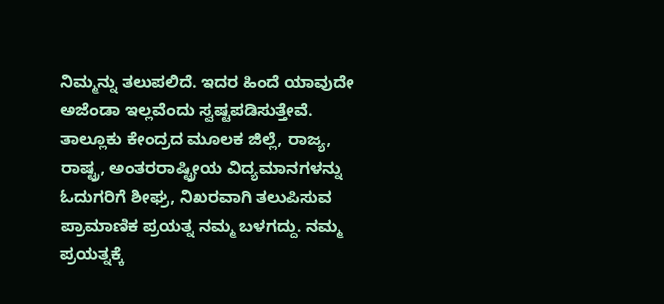ನಿಮ್ಮನ್ನು ತಲುಪಲಿದೆ. ಇದರ ಹಿಂದೆ ಯಾವುದೇ ಅಜೆಂಡಾ ಇಲ್ಲವೆಂದು ಸ್ವಷ್ಟಪಡಿಸುತ್ತೇವೆ. ತಾಲ್ಲೂಕು ಕೇಂದ್ರದ ಮೂಲಕ ಜಿಲ್ಲೆ, ರಾಜ್ಯ, ರಾಷ್ಟ್ರ, ಅಂತರರಾಷ್ಟ್ರೀಯ ವಿದ್ಯಮಾನಗಳನ್ನು ಓದುಗರಿಗೆ ಶೀಘ್ರ, ನಿಖರವಾಗಿ ತಲುಪಿಸುವ ಪ್ರಾಮಾಣಿಕ ಪ್ರಯತ್ನ ನಮ್ಮ ಬಳಗದ್ದು. ನಮ್ಮ ಪ್ರಯತ್ನಕ್ಕೆ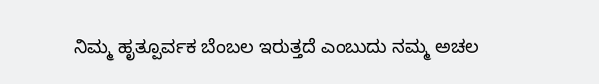ನಿಮ್ಮ ಹೃತ್ಪೂರ್ವಕ ಬೆಂಬಲ ಇರುತ್ತದೆ ಎಂಬುದು ನಮ್ಮ ಅಚಲ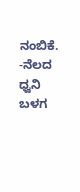ನಂಬಿಕೆ. -ನೆಲದ ಧ್ವನಿ ಬಳಗ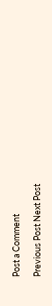Post a Comment

Previous Post Next Post